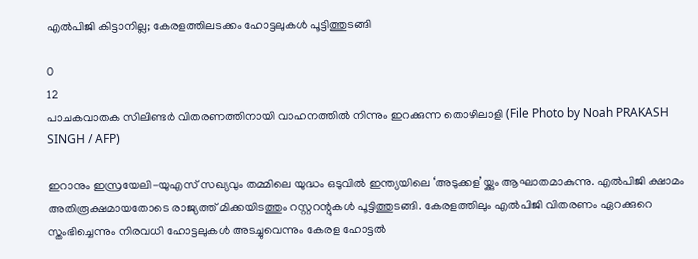എൽപിജി കിട്ടാനില്ല; കേരളത്തിലടക്കം ഹോട്ടലുകൾ പൂട്ടിത്തുടങ്ങി

0
12
പാചകവാതക സിലിണ്ടർ വിതരണത്തിനായി വാഹനത്തിൽ നിന്നും ഇറക്കുന്ന തൊഴിലാളി (File Photo by Noah PRAKASH SINGH / AFP)

ഇറാനും ഇസ്രയേലി-യുഎസ് സഖ്യവും തമ്മിലെ യുദ്ധം ഒടുവിൽ ഇന്ത്യയിലെ ‘അടുക്കള’യ്ക്കും ആഘാതമാകുന്നു. എൽപിജി ക്ഷാമം അതിരൂക്ഷമായതോടെ രാജ്യത്ത് മിക്കയിടത്തും റസ്റ്ററന്റുകൾ പൂട്ടിത്തുടങ്ങി. കേരളത്തിലും എൽപിജി വിതരണം ഏറക്കുറെ സ്തംഭിച്ചെന്നും നിരവധി ഹോട്ടലുകൾ അടച്ചുവെന്നും കേരള ഹോട്ടൽ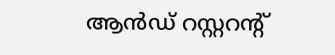ആൻഡ് റസ്റ്ററന്റ്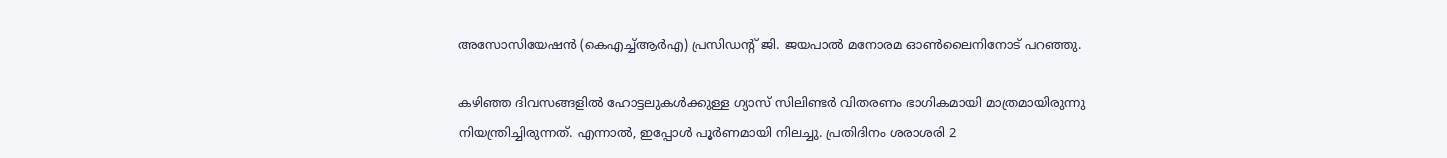അസോസിയേഷൻ (കെഎച്ച്ആർഎ) പ്രസിഡന്റ് ജി. ജയപാൽ മനോരമ ഓൺലൈനിനോട് പറഞ്ഞു.

കഴി‍ഞ്ഞ ദിവസങ്ങളിൽ ഹോട്ടലുകൾക്കുള്ള ഗ്യാസ് സിലിണ്ടർ വിതരണം ഭാഗികമായി മാത്രമായിരുന്നു നിയന്ത്രിച്ചിരുന്നത്. എന്നാൽ, ഇപ്പോൾ പൂർണമായി നിലച്ചു. പ്രതിദിനം ശരാശരി 2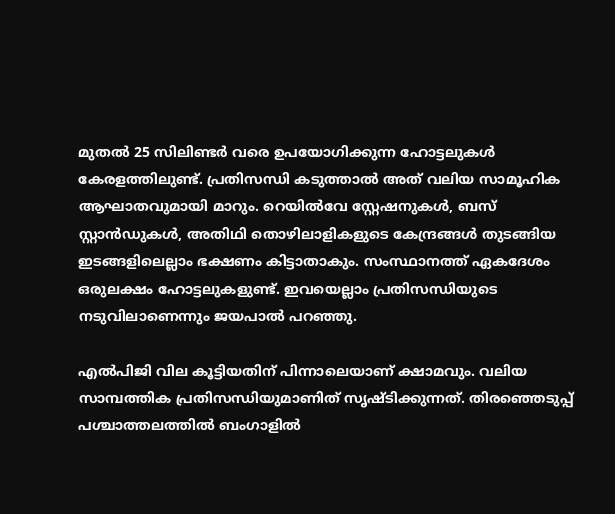മുതൽ 25 സിലിണ്ടർ വരെ ഉപയോഗിക്കുന്ന ഹോട്ടലുകൾ കേരളത്തിലുണ്ട്. പ്രതിസന്ധി കടുത്താൽ അത് വലിയ സാമൂഹിക ആഘാതവുമായി മാറും. റെയിൽവേ സ്റ്റേഷനുകൾ, ബസ് സ്റ്റാൻഡുകൾ, അതിഥി തൊഴിലാളികളുടെ കേന്ദ്രങ്ങൾ തുടങ്ങിയ ഇടങ്ങളിലെല്ലാം ഭക്ഷണം കിട്ടാതാകും. സംസ്ഥാനത്ത് ഏകദേശം ഒരുലക്ഷം ഹോട്ടലുകളുണ്ട്. ഇവയെല്ലാം പ്രതിസന്ധിയുടെ നടുവിലാണെന്നും ജയപാൽ പറഞ്ഞു.

എൽപിജി വില കൂട്ടിയതിന് പിന്നാലെയാണ് ക്ഷാമവും. വലിയ സാമ്പത്തിക പ്രതിസന്ധിയുമാണിത് സൃഷ്ടിക്കുന്നത്. തിരഞ്ഞെടുപ്പ് പശ്ചാത്തലത്തിൽ ബംഗാളിൽ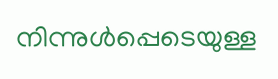നിന്നുൾപ്പെടെയുള്ള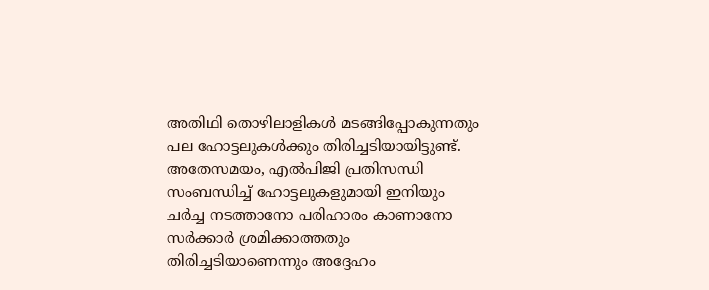അതിഥി തൊഴിലാളികൾ മടങ്ങിപ്പോകുന്നതും പല ഹോട്ടലുകൾക്കും തിരിച്ചടിയായിട്ടുണ്ട്. അതേസമയം, എൽപിജി പ്രതിസന്ധി സംബന്ധിച്ച് ഹോട്ടലുകളുമായി ഇനിയും ചർച്ച നടത്താനോ പരിഹാരം കാണാനോ സർക്കാർ ശ്രമിക്കാത്തതും തിരിച്ചടിയാണെന്നും അദ്ദേഹം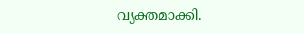വ്യക്തമാക്കി.